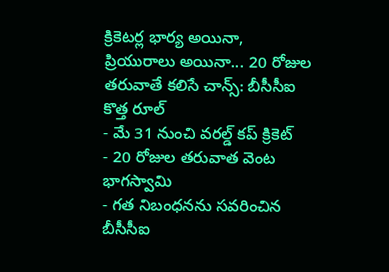క్రికెటర్ల భార్య అయినా, ప్రియురాలు అయినా... 20 రోజుల తరువాతే కలిసే చాన్స్: బీసీసీఐ కొత్త రూల్
- మే 31 నుంచి వరల్డ్ కప్ క్రికెట్
- 20 రోజుల తరువాత వెంట భాగస్వామి
- గత నిబంధనను సవరించిన బీసీసీఐ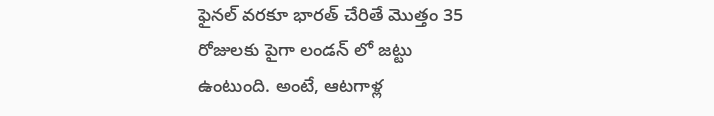ఫైనల్ వరకూ భారత్ చేరితే మొత్తం 35 రోజులకు పైగా లండన్ లో జట్టు ఉంటుంది. అంటే, ఆటగాళ్ల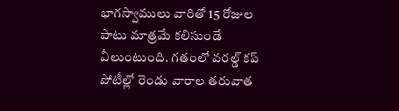భాగస్వాములు వారితో 15 రోజుల పాటు మాత్రమే కలిసుండే వీలుంటుంది. గతంలో వరల్డ్ కప్ పోటీల్లో రెండు వారాల తరువాత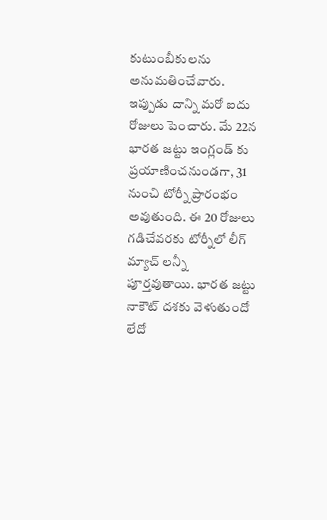కుటుంబీకులను అనుమతించేవారు. ఇప్పుడు దాన్ని మరో ఐదు రోజులు పెంచారు. మే 22న భారత జట్టు ఇంగ్లండ్ కు ప్రయాణించనుండగా, 31 నుంచి టోర్నీ ప్రారంభం అవుతుంది. ఈ 20 రోజులు గడిచేవరకు టోర్నీలో లీగ్ మ్యాచ్ లన్నీ పూర్తవుతాయి. భారత జట్టు నాకౌట్ దశకు వెళుతుందో లేదో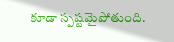కూడా స్పష్టమైపోతుంది.